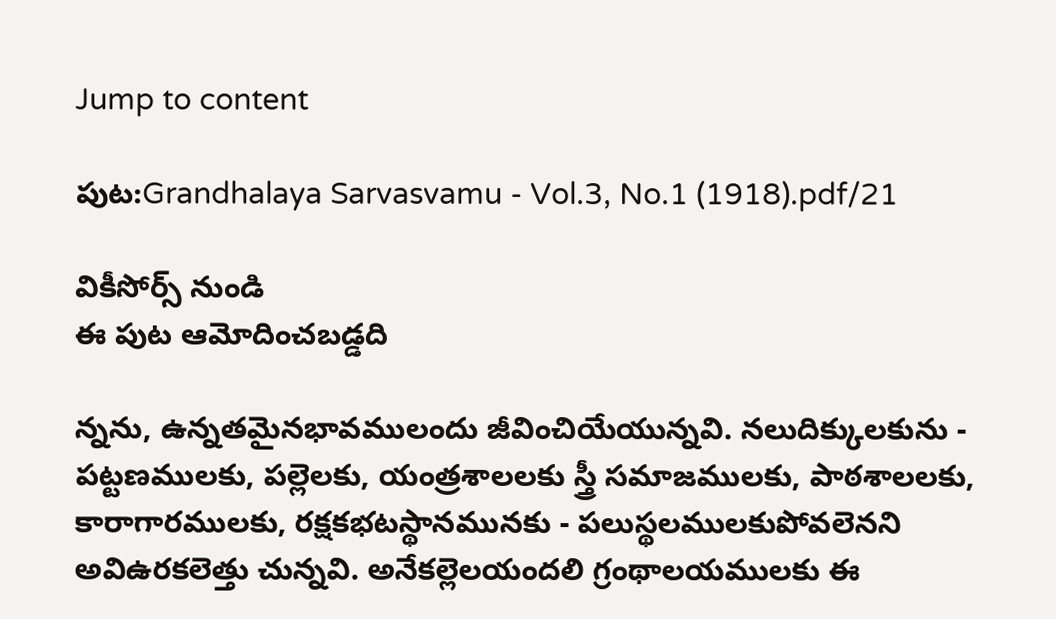Jump to content

పుట:Grandhalaya Sarvasvamu - Vol.3, No.1 (1918).pdf/21

వికీసోర్స్ నుండి
ఈ పుట ఆమోదించబడ్డది

న్నను, ఉన్నతమైనభావములందు జీవించియేయున్నవి. నలుదిక్కులకును - పట్టణములకు, పల్లెలకు, యంత్రశాలలకు స్త్రీ సమాజములకు, పాఠశాలలకు, కారాగారములకు, రక్షకభటస్థానమునకు - పలుస్థలములకుపోవలెనని అవిఉరకలెత్తు చున్నవి. అనేకల్లెలయందలి గ్రంథాలయములకు ఈ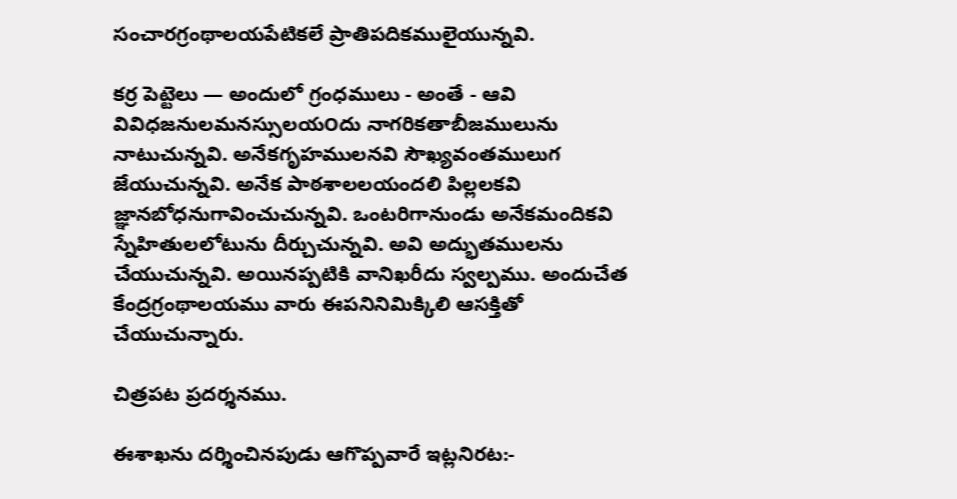సంచారగ్రంథాలయపేటికలే ప్రాతిపదికములైయున్నవి.

కర్ర పెట్టెలు — అందులో గ్రంధములు - అంతే - ఆవి వివిధజనులమనస్సులయ౦దు నాగరికతాబీజములును నాటుచున్నవి. అనేకగృహములనవి సౌఖ్యవంతములుగ జేయుచున్నవి. అనేక పాఠశాలలయందలి పిల్లలకవి జ్ఞానబోధనుగావించుచున్నవి. ఒంటరిగానుండు అనేకమందికవి స్నేహితులలోటును దీర్చుచున్నవి. అవి అద్భుతములను చేయుచున్నవి. అయినప్పటికి వానిఖరీదు స్వల్పము. అందుచేత కేంద్రగ్రంథాలయము వారు ఈపనినిమిక్కిలి ఆసక్తితో చేయుచున్నారు.

చిత్రపట ప్రదర్శనము.

ఈశాఖను దర్శించినపుడు ఆగొప్పవారే ఇట్లనిరట:-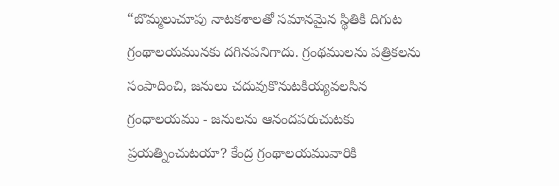“బొమ్మలుచూపు నాటకశాలతో సమానమైన స్థితికి దిగుట గ్రంథాలయమునకు దగినపనిగాదు. గ్రంథములను పత్రికలను సంపాదించి, జనులు చదువుకొనుటకియ్యవలసిన గ్రంధాలయము - జనులను ఆనందపరుచుటకు ప్రయత్నించుటయా? కేంద్ర గ్రంథాలయమువారికి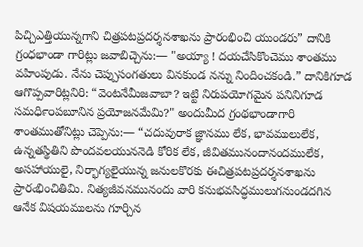పిచ్చిఎత్తియున్నగాని చిత్రపటప్రదర్శనశాఖను ప్రారంభించి యుండరు” దానికి గ్రంధభాండా గారిట్లు జవాబిచ్చెను:— "అయ్యా ! దయచేసికొంచెము శాంతము వహింపుడు. నేను చెప్పుసంగతులు వినకుండ నన్ను నిందించకండి.” దానికిగూడ ఆగొప్పవారిట్లనిరి: “వెంటనేమీజవాబా? ఇట్టి నిరుపయోగమైన పనినిగూడ సమధి౯౦పబూనిన ప్రయోజనమేమి?" అందుమీద గ్రంథభాండాగారి శాంతముతోనిట్లు చెప్పెను:— “చదువురాక జ్ఞానము లేక, భావములులేక, ఉన్నతస్థితిని పొందవలయుననెడి కోరిక లేక, జీవితమునందానందములేక, అసహాయులై, నిర్భాగ్యలైయున్న జనులకొరకు ఈచిత్రపటప్రదర్శనశాఖను ప్రారఁభించితిమి. నిత్యజీవనమునందు వారి కనుభవసిద్ధములుగనుండదగిన ఆనేక విషయములను గూర్చిన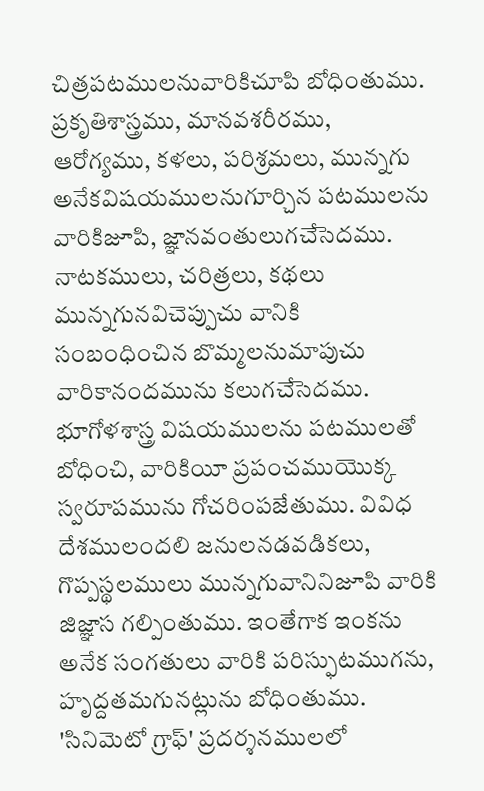చిత్రపటములనువారికిచూపి బోధింతుము. ప్రకృతిశాస్త్రము, మానవశరీరము, ఆరోగ్యము, కళలు, పరిశ్రమలు, మున్నగు అనేకవిషయములనుగూర్చిన పటములను వారికిజూపి, జ్ఞానవంతులుగచేసెదము. నాటకములు, చరిత్రలు, కథలు మున్నగునవిచెప్పుచు వానికి సంబంధించిన బొమ్మలనుమాపుచు వారికానందమును కలుగచేసెదము. భూగోళశాస్త్ర విషయములను పటములతో బోధించి, వారికియీ ప్రపంచముయొక్క స్వరూపమును గోచరింపజేతుము. వివిధ దేశములందలి జనులనడవడికలు, గొప్పస్థలములు మున్నగువానినిజూపి వారికి జిజ్ఞాస గల్పింతుము. ఇంతేగాక ఇంకను అనేక సంగతులు వారికి పరిస్ఫుటముగను, హృద్దతమగునట్లును బోధింతుము. 'సినిమెటో గ్రాఫ్' ప్రదర్శనములలో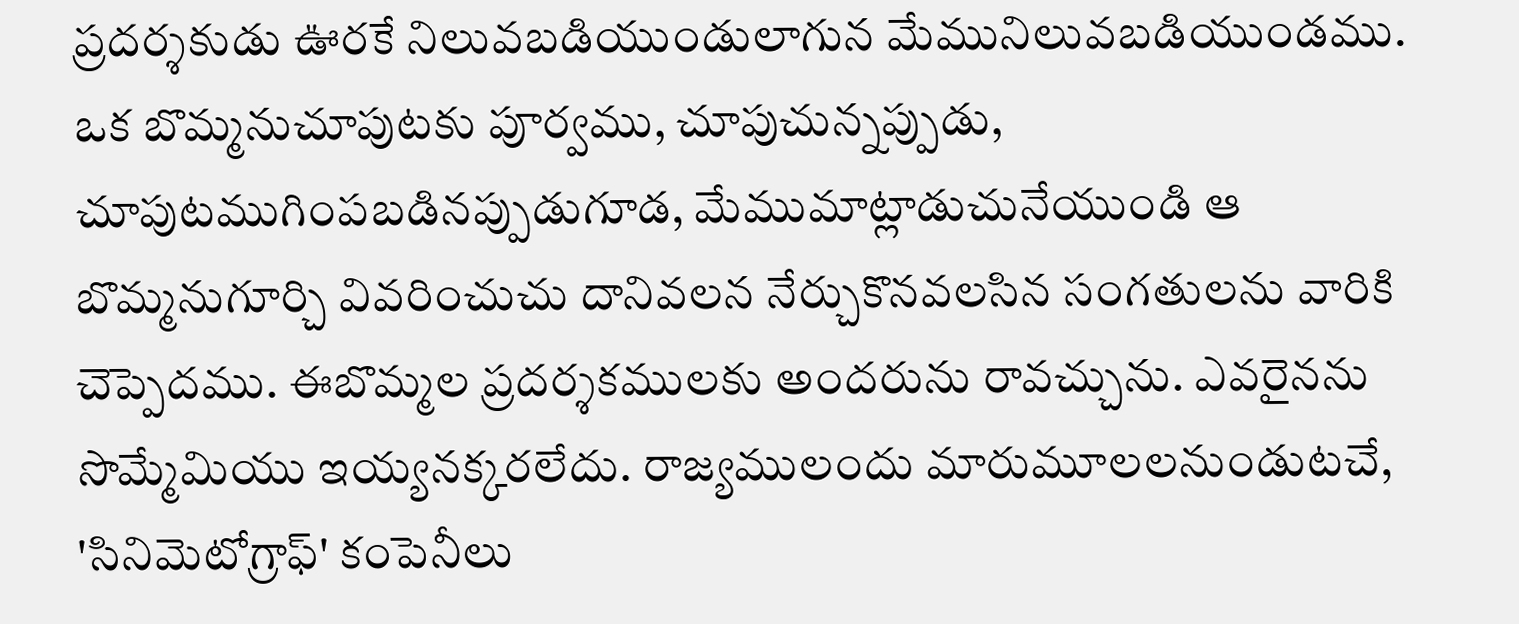ప్రదర్శకుడు ఊరకే నిలువబడియుండులాగున మేమునిలువబడియుండము. ఒక బొమ్మనుచూపుటకు పూర్వము, చూపుచున్నప్పుడు, చూపుటముగింపబడినప్పుడుగూడ, మేముమాట్లాడుచునేయుండి ఆ బొమ్మనుగూర్చి వివరించుచు దానివలన నేర్చుకొనవలసిన సంగతులను వారికి చెప్పెదము. ఈబొమ్మల ప్రదర్శకములకు అందరును రావచ్చును. ఎవరైనను సొమ్మేమియు ఇయ్యనక్కరలేదు. రాజ్యములందు మారుమూలలనుండుటచే, 'సినిమెటోగ్రాఫ్' కంపెనీలు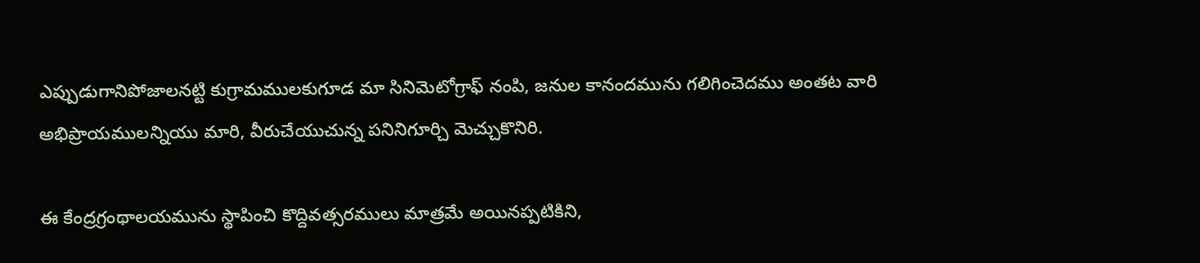ఎప్పుడుగానిపోజాలనట్టి కుగ్రామములకుగూడ మా సినిమెటోగ్రాఫ్ నంపి, జనుల కానందమును గలిగించెదము అంతట వారి అభిప్రాయములన్నియు మారి, వీరుచేయుచున్న పనినిగూర్చి మెచ్చుకొనిరి.

ఈ కేంద్రగ్రంథాలయమును స్థాపించి కొద్దివత్సరములు మాత్రమే అయినప్పటికిని,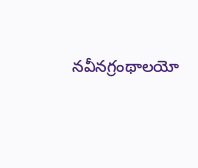నవీనగ్రంథాలయో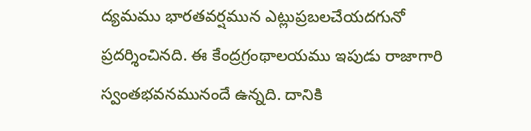ద్యమము భారతవర్షమున ఎట్లుప్రబలచేయదగునో ప్రదర్శించినది. ఈ కేంద్రగ్రంథాలయము ఇపుడు రాజాగారి స్వంతభవనమునందే ఉన్నది. దానికి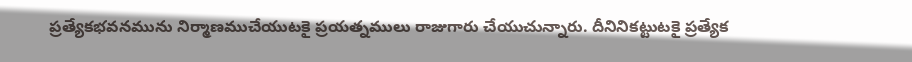ప్రత్యేకభవనమును నిర్మాణముచేయుటకై ప్రయత్నములు రాజుగారు చేయుచున్నారు. దీనినికట్టుటకై ప్రత్యేక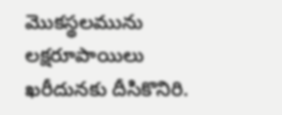మొకస్థలమును లక్షరూపాయిలు ఖరీదునకు దీసికొనిరి.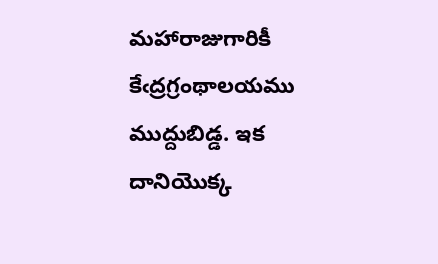మహారాజుగారికీ కేఁద్రగ్రంథాలయము ముద్దుబిడ్డ. ఇక దానియొక్క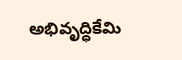అభివృద్ధికేమి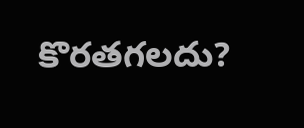కొరతగలదు?